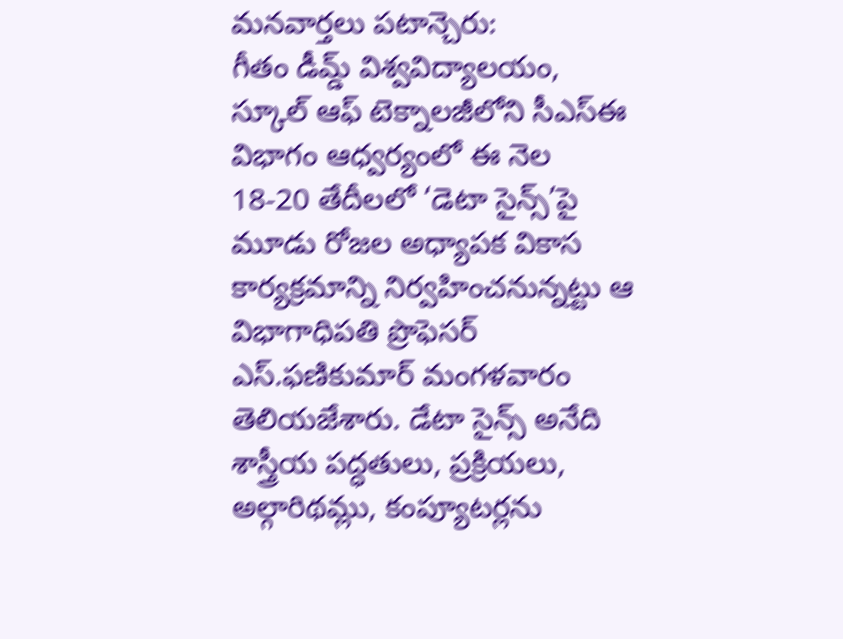మనవార్తలు పటాన్చెరు:
గీతం డీమ్డ్ విశ్వవిద్యాలయం, స్కూల్ ఆఫ్ టెక్నాలజీలోని సీఎస్ఈ విభాగం ఆధ్వర్యంలో ఈ నెల 18-20 తేదీలలో ‘డెటా సైన్స్’పై మూడు రోజల అధ్యాపక వికాస కార్యక్రమాన్ని నిర్వహించనున్నట్టు ఆ విభాగాధిపతి ప్రొఫెసర్ ఎస్.ఫణికుమార్ మంగళవారం తెలియజేశారు. డేటా సైన్స్ అనేది శాస్త్రీయ పద్ధతులు, ప్రక్రియలు, అల్గారిథమ్లు, కంప్యూటర్లను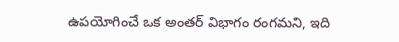ఉపయోగించే ఒక అంతర్ విభాగం రంగమని, ఇది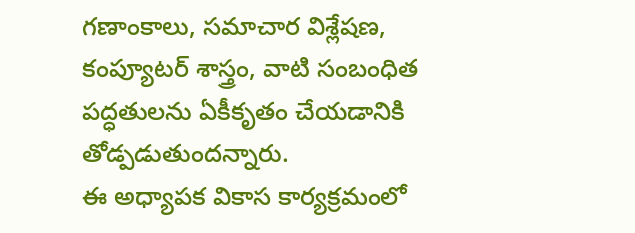గణాంకాలు, సమాచార విశ్లేషణ, కంప్యూటర్ శాస్త్రం, వాటి సంబంధిత పద్ధతులను ఏకీకృతం చేయడానికి తోడ్పడుతుందన్నారు.
ఈ అధ్యాపక వికాస కార్యక్రమంలో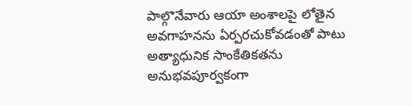పాల్గొనేవారు ఆయా అంశాలపై లోతైన అవగాహనను ఏర్పరచుకోవడంతో పాటు అత్యాధునిక సాంకేతికతను అనుభవపూర్వకంగా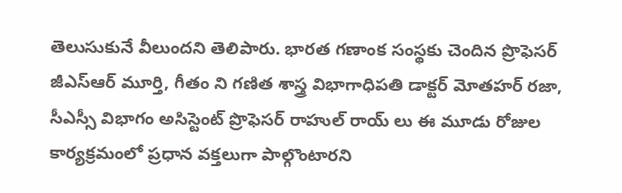తెలుసుకునే వీలుందని తెలిపారు. భారత గణాంక సంస్థకు చెందిన ప్రొఫెసర్ జీఎస్ఆర్ మూర్తి, గీతం ని గణిత శాస్త్ర విభాగాధిపతి డాక్టర్ మోతహర్ రజా, సీఎస్సీ విభాగం అసిస్టెంట్ ప్రొఫెసర్ రాహుల్ రాయ్ లు ఈ మూడు రోజుల కార్యక్రమంలో ప్రధాన వక్తలుగా పాల్గొంటారని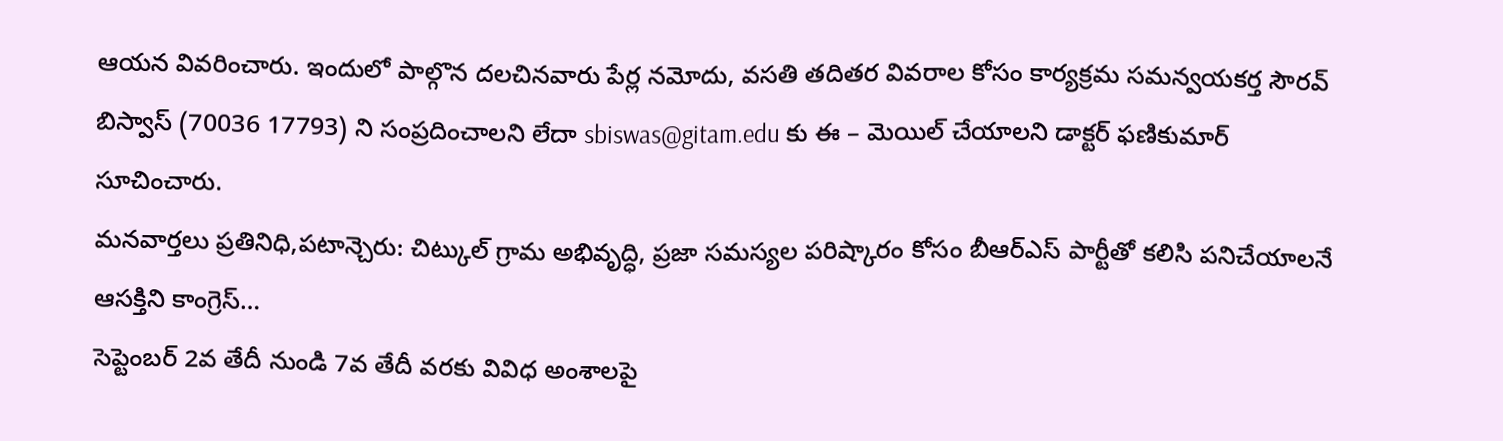ఆయన వివరించారు. ఇందులో పాల్గొన దలచినవారు పేర్ల నమోదు, వసతి తదితర వివరాల కోసం కార్యక్రమ సమన్వయకర్త సౌరవ్ బిస్వాస్ (70036 17793) ని సంప్రదించాలని లేదా sbiswas@gitam.edu కు ఈ – మెయిల్ చేయాలని డాక్టర్ ఫణికుమార్ సూచించారు.
మనవార్తలు ప్రతినిధి,పటాన్చెరు: చిట్కుల్ గ్రామ అభివృద్ధి, ప్రజా సమస్యల పరిష్కారం కోసం బీఆర్ఎస్ పార్టీతో కలిసి పనిచేయాలనే ఆసక్తిని కాంగ్రెస్…
సెప్టెంబర్ 2వ తేదీ నుండి 7వ తేదీ వరకు వివిధ అంశాలపై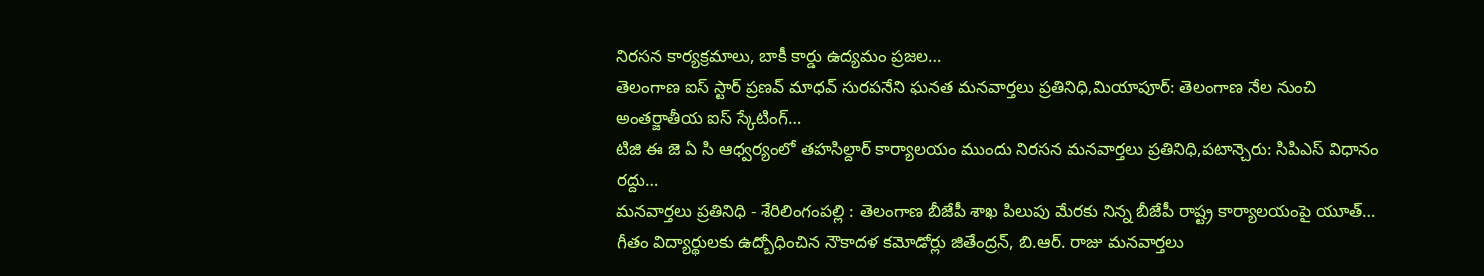నిరసన కార్యక్రమాలు, బాకీ కార్డు ఉద్యమం ప్రజల…
తెలంగాణ ఐస్ స్టార్ ప్రణవ్ మాధవ్ సురపనేని ఘనత మనవార్తలు ప్రతినిధి,మియాపూర్: తెలంగాణ నేల నుంచి అంతర్జాతీయ ఐస్ స్కేటింగ్…
టిజి ఈ జె ఏ సి ఆధ్వర్యంలో తహసిల్దార్ కార్యాలయం ముందు నిరసన మనవార్తలు ప్రతినిధి,పటాన్చెరు: సిపిఎస్ విధానం రద్దు…
మనవార్తలు ప్రతినిధి - శేరిలింగంపల్లి : తెలంగాణ బీజేపీ శాఖ పిలుపు మేరకు నిన్న బీజేపీ రాష్ట్ర కార్యాలయంపై యూత్…
గీతం విద్యార్థులకు ఉద్బోధించిన నౌకాదళ కమోడోర్లు జితేంద్రన్, బి.ఆర్. రాజు మనవార్తలు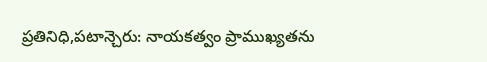ప్రతినిధి,పటాన్చెరు: నాయకత్వం ప్రాముఖ్యతను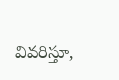వివరిస్తూ,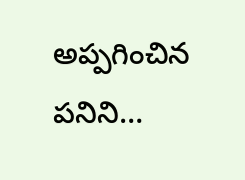అప్పగించిన పనిని…